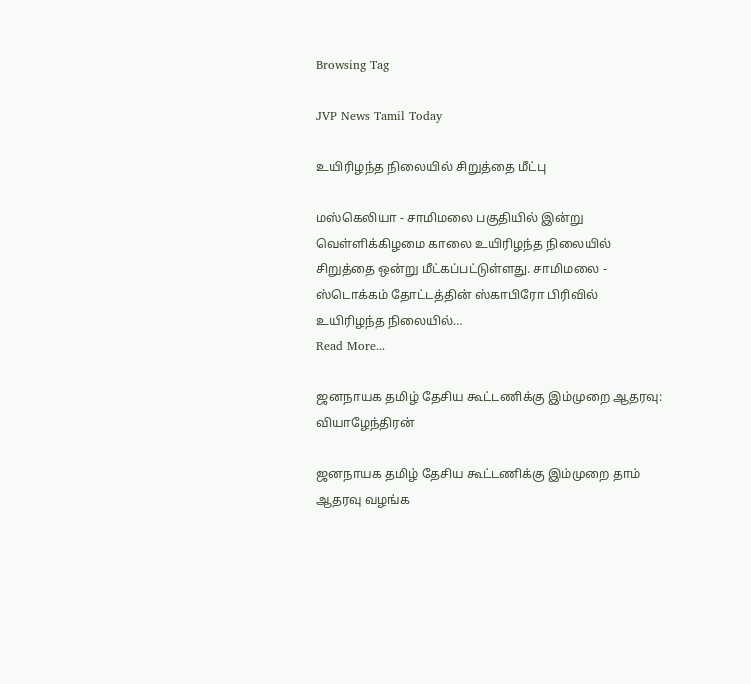Browsing Tag

JVP News Tamil Today

உயிரிழந்த நிலையில் சிறுத்தை மீட்பு

மஸ்கெலியா - சாமிமலை பகுதியில் இன்று வெள்ளிக்கிழமை காலை உயிரிழந்த நிலையில் சிறுத்தை ஒன்று மீட்கப்பட்டுள்ளது. சாமிமலை - ஸ்டொக்கம் தோட்டத்தின் ஸ்காபிரோ பிரிவில் உயிரிழந்த நிலையில்…
Read More...

ஜனநாயக தமிழ் தேசிய கூட்டணிக்கு இம்முறை ஆதரவு: வியாழேந்திரன்

ஜனநாயக தமிழ் தேசிய கூட்டணிக்கு இம்முறை தாம் ஆதரவு வழங்க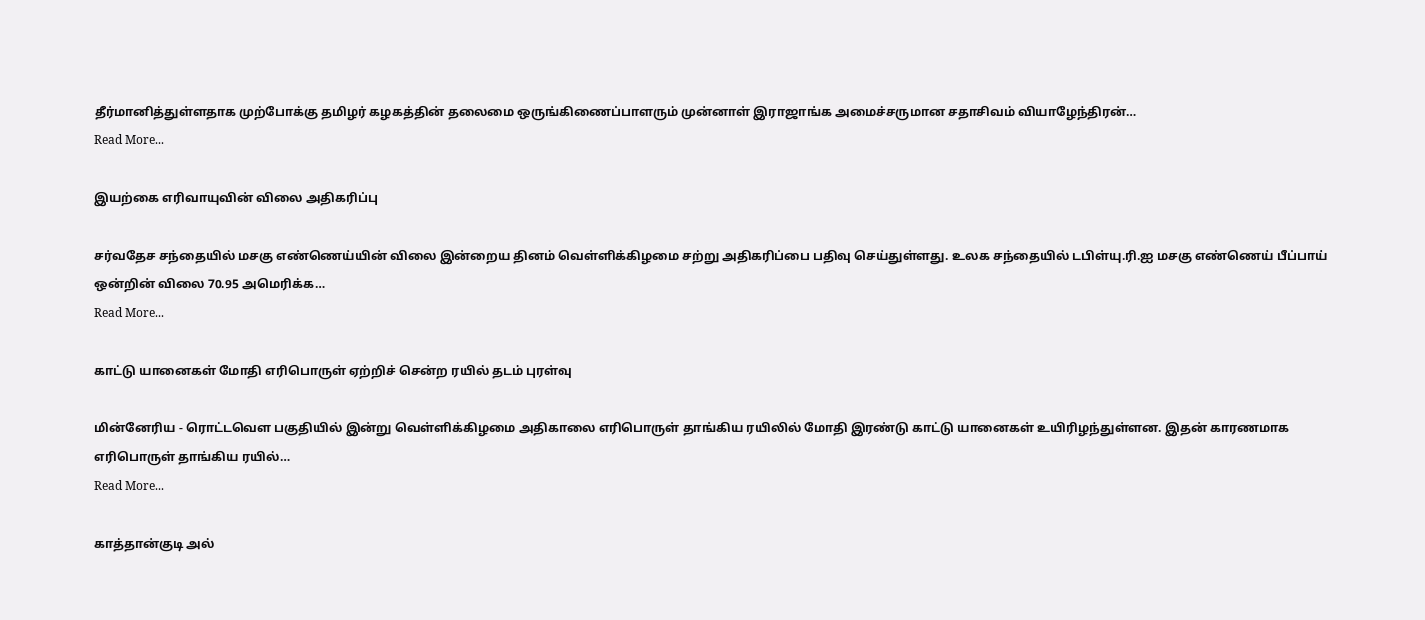தீர்மானித்துள்ளதாக முற்போக்கு தமிழர் கழகத்தின் தலைமை ஒருங்கிணைப்பாளரும் முன்னாள் இராஜாங்க அமைச்சருமான சதாசிவம் வியாழேந்திரன்…
Read More...

இயற்கை எரிவாயுவின் விலை அதிகரிப்பு

சர்வதேச சந்தையில் மசகு எண்ணெய்யின் விலை இன்றைய தினம் வெள்ளிக்கிழமை சற்று அதிகரிப்பை பதிவு செய்துள்ளது. உலக சந்தையில் டபிள்யு.ரி.ஐ மசகு எண்ணெய் பீப்பாய் ஒன்றின் விலை 70.95 அமெரிக்க…
Read More...

காட்டு யானைகள் மோதி எரிபொருள் ஏற்றிச் சென்ற ரயில் தடம் புரள்வு

மின்னேரிய - ரொட்டவௌ பகுதியில் இன்று வெள்ளிக்கிழமை அதிகாலை எரிபொருள் தாங்கிய ரயிலில் மோதி இரண்டு காட்டு யானைகள் உயிரிழந்துள்ளன. இதன் காரணமாக எரிபொருள் தாங்கிய ரயில்…
Read More...

காத்தான்குடி அல்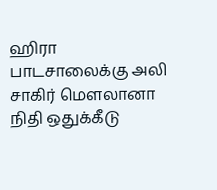ஹிரா பாடசாலைக்கு அலி சாகிர் மௌலானா நிதி ஒதுக்கீடு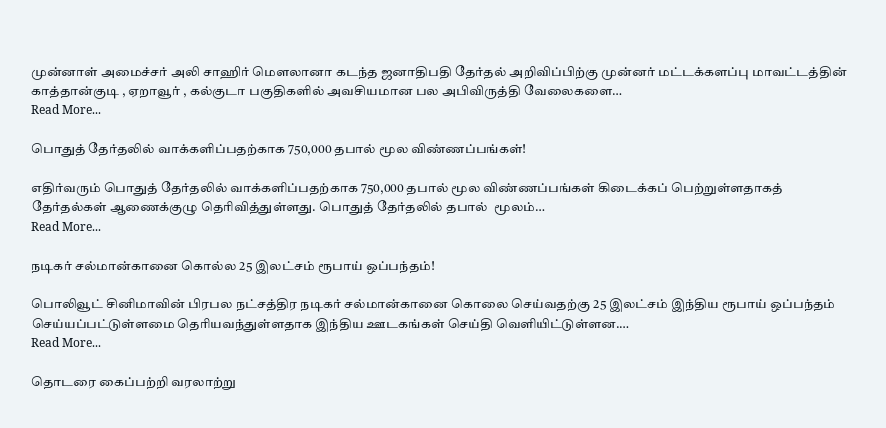முன்னாள் அமைச்சர் அலி சாஹிர் மௌலானா கடந்த ஜனாதிபதி தேர்தல் அறிவிப்பிற்கு முன்னர் மட்டக்களப்பு மாவட்டத்தின் காத்தான்குடி , ஏறாவூர் , கல்குடா பகுதிகளில் அவசியமான பல அபிவிருத்தி வேலைகளை…
Read More...

பொதுத் தேர்தலில் வாக்களிப்பதற்காக 750,000 தபால் மூல விண்ணப்பங்கள்!

எதிர்வரும் பொதுத் தேர்தலில் வாக்களிப்பதற்காக 750,000 தபால் மூல விண்ணப்பங்கள் கிடைக்கப் பெற்றுள்ளதாகத் தேர்தல்கள் ஆணைக்குழு தெரிவித்துள்ளது. பொதுத் தேர்தலில் தபால்  மூலம்…
Read More...

நடிகர் சல்மான்கானை கொல்ல 25 இலட்சம் ரூபாய் ஒப்பந்தம்!

பொலிவூட் சினிமாவின் பிரபல நட்சத்திர நடிகர் சல்மான்கானை கொலை செய்வதற்கு 25 இலட்சம் இந்திய ரூபாய் ஒப்பந்தம் செய்யப்பட்டுள்ளமை தெரியவந்துள்ளதாக இந்திய ஊடகங்கள் செய்தி வெளியிட்டுள்ளன.…
Read More...

தொடரை கைப்பற்றி வரலாற்று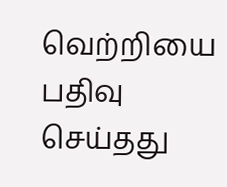வெற்றியை பதிவு செய்தது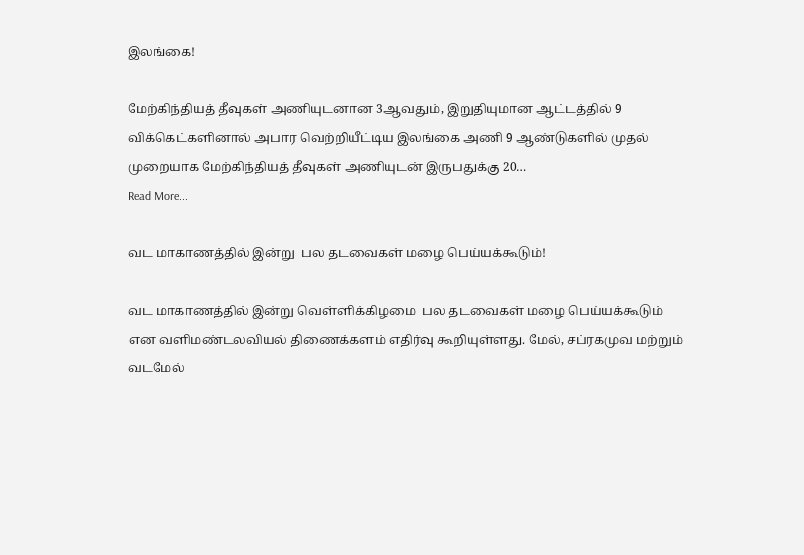இலங்கை!

மேற்கிந்தியத் தீவுகள் அணியுடனான 3ஆவதும், இறுதியுமான ஆட்டத்தில் 9 விக்கெட்களினால் அபார வெற்றியீட்டிய இலங்கை அணி 9 ஆண்டுகளில் முதல் முறையாக மேற்கிந்தியத் தீவுகள் அணியுடன் இருபதுக்கு 20…
Read More...

வட மாகாணத்தில் இன்று  பல தடவைகள் மழை பெய்யக்கூடும்!

வட மாகாணத்தில் இன்று வெள்ளிக்கிழமை  பல தடவைகள் மழை பெய்யக்கூடும் என வளிமண்டலவியல் திணைக்களம் எதிர்வு கூறியுள்ளது. மேல், சப்ரகமுவ மற்றும் வடமேல்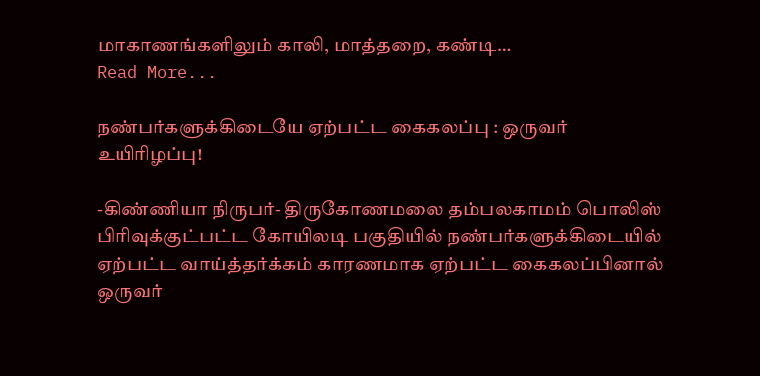மாகாணங்களிலும் காலி, மாத்தறை, கண்டி…
Read More...

நண்பர்களுக்கிடையே ஏற்பட்ட கைகலப்பு : ஒருவர் உயிரிழப்பு!

-கிண்ணியா நிருபர்- திருகோணமலை தம்பலகாமம் பொலிஸ் பிரிவுக்குட்பட்ட கோயிலடி பகுதியில் நண்பர்களுக்கிடையில் ஏற்பட்ட வாய்த்தர்க்கம் காரணமாக ஏற்பட்ட கைகலப்பினால் ஒருவர்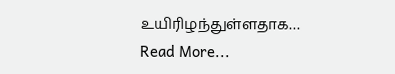உயிரிழந்துள்ளதாக…
Read More...